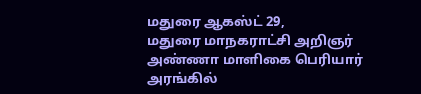மதுரை ஆகஸ்ட் 29,
மதுரை மாநகராட்சி அறிஞர் அண்ணா மாளிகை பெரியார் அரங்கில்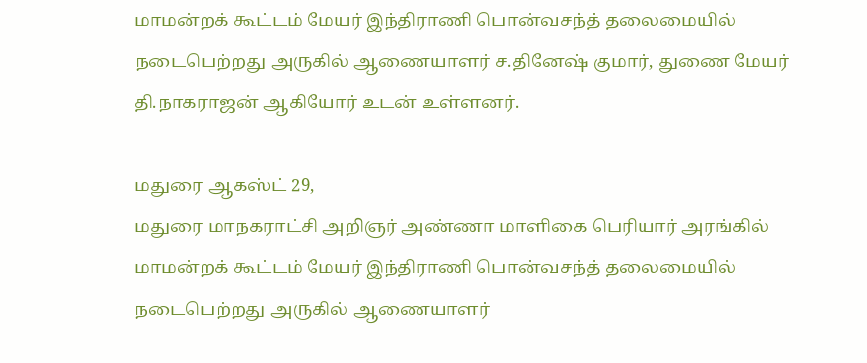மாமன்றக் கூட்டம் மேயர் இந்திராணி பொன்வசந்த் தலைமையில் நடைபெற்றது அருகில் ஆணையாளர் ச.தினேஷ் குமார், துணை மேயர் தி.நாகராஜன் ஆகியோர் உடன் உள்ளனர்.

மதுரை ஆகஸ்ட் 29,
மதுரை மாநகராட்சி அறிஞர் அண்ணா மாளிகை பெரியார் அரங்கில் மாமன்றக் கூட்டம் மேயர் இந்திராணி பொன்வசந்த் தலைமையில் நடைபெற்றது அருகில் ஆணையாளர்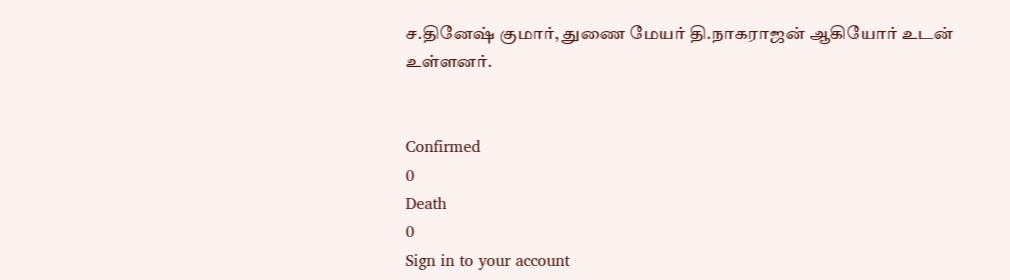ச.தினேஷ் குமார், துணை மேயர் தி.நாகராஜன் ஆகியோர் உடன் உள்ளனர்.


Confirmed
0
Death
0
Sign in to your account